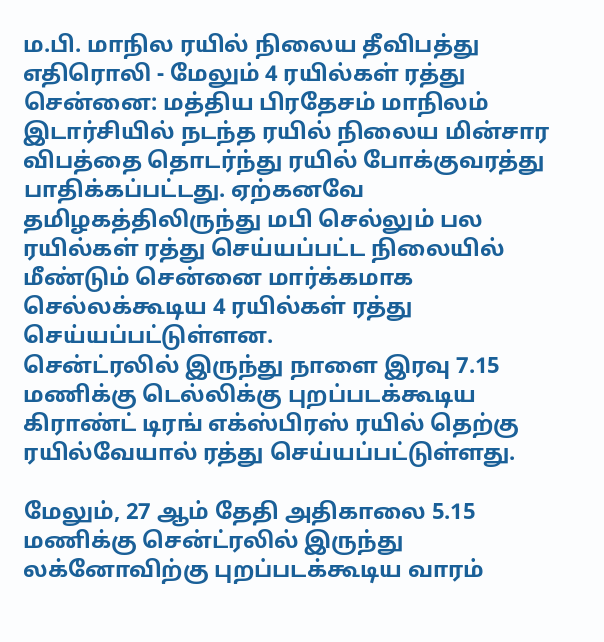ம.பி. மாநில ரயில் நிலைய தீவிபத்து எதிரொலி - மேலும் 4 ரயில்கள் ரத்து
சென்னை: மத்திய பிரதேசம் மாநிலம் இடார்சியில் நடந்த ரயில் நிலைய மின்சார விபத்தை தொடர்ந்து ரயில் போக்குவரத்து பாதிக்கப்பட்டது. ஏற்கனவே தமிழகத்திலிருந்து மபி செல்லும் பல ரயில்கள் ரத்து செய்யப்பட்ட நிலையில் மீண்டும் சென்னை மார்க்கமாக செல்லக்கூடிய 4 ரயில்கள் ரத்து செய்யப்பட்டுள்ளன.
சென்ட்ரலில் இருந்து நாளை இரவு 7.15 மணிக்கு டெல்லிக்கு புறப்படக்கூடிய கிராண்ட் டிரங் எக்ஸ்பிரஸ் ரயில் தெற்கு ரயில்வேயால் ரத்து செய்யப்பட்டுள்ளது.

மேலும், 27 ஆம் தேதி அதிகாலை 5.15 மணிக்கு சென்ட்ரலில் இருந்து லக்னோவிற்கு புறப்படக்கூடிய வாரம்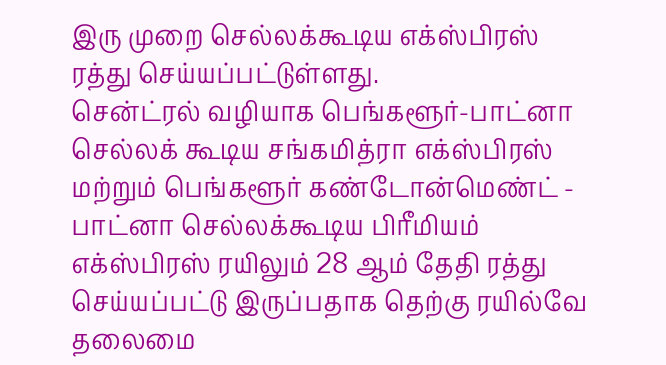இரு முறை செல்லக்கூடிய எக்ஸ்பிரஸ் ரத்து செய்யப்பட்டுள்ளது.
சென்ட்ரல் வழியாக பெங்களூர்-பாட்னா செல்லக் கூடிய சங்கமித்ரா எக்ஸ்பிரஸ் மற்றும் பெங்களூர் கண்டோன்மெண்ட் - பாட்னா செல்லக்கூடிய பிரீமியம் எக்ஸ்பிரஸ் ரயிலும் 28 ஆம் தேதி ரத்து செய்யப்பட்டு இருப்பதாக தெற்கு ரயில்வே தலைமை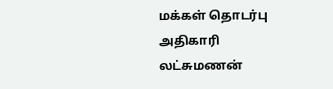மக்கள் தொடர்பு அதிகாரி லட்சுமணன்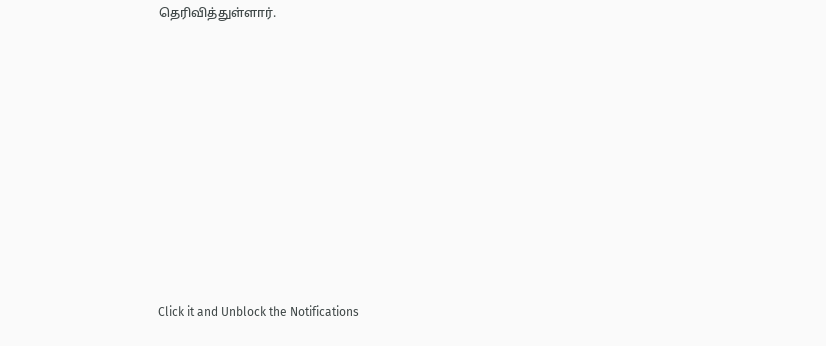தெரிவித்துள்ளார்.












Click it and Unblock the Notifications